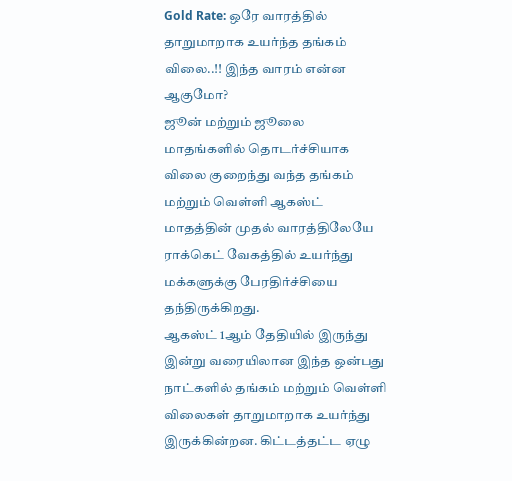Gold Rate: ஒரே வாரத்தில் தாறுமாறாக உயர்ந்த தங்கம் விலை..!! இந்த வாரம் என்ன ஆகுமோ?
ஜூன் மற்றும் ஜூலை மாதங்களில் தொடர்ச்சியாக விலை குறைந்து வந்த தங்கம் மற்றும் வெள்ளி ஆகஸ்ட் மாதத்தின் முதல் வாரத்திலேயே ராக்கெட் வேகத்தில் உயர்ந்து மக்களுக்கு பேரதிர்ச்சியை தந்திருக்கிறது.
ஆகஸ்ட் 1ஆம் தேதியில் இருந்து இன்று வரையிலான இந்த ஒன்பது நாட்களில் தங்கம் மற்றும் வெள்ளி விலைகள் தாறுமாறாக உயர்ந்து இருக்கின்றன. கிட்டத்தட்ட ஏழு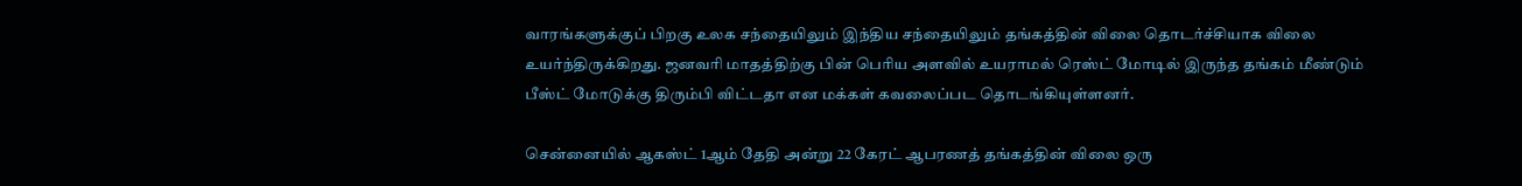வாரங்களுக்குப் பிறகு உலக சந்தையிலும் இந்திய சந்தையிலும் தங்கத்தின் விலை தொடர்ச்சியாக விலை உயர்ந்திருக்கிறது. ஜனவரி மாதத்திற்கு பின் பெரிய அளவில் உயராமல் ரெஸ்ட் மோடில் இருந்த தங்கம் மீண்டும் பீஸ்ட் மோடுக்கு திரும்பி விட்டதா என மக்கள் கவலைப்பட தொடங்கியுள்ளனர்.

சென்னையில் ஆகஸ்ட் 1ஆம் தேதி அன்று 22 கேரட் ஆபரணத் தங்கத்தின் விலை ஒரு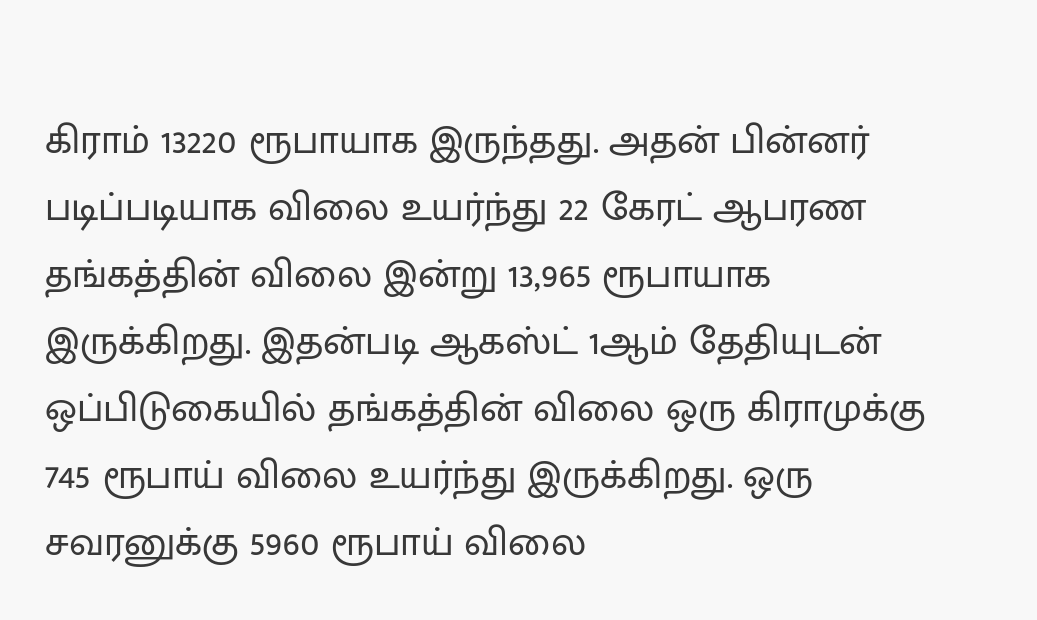கிராம் 13220 ரூபாயாக இருந்தது. அதன் பின்னர் படிப்படியாக விலை உயர்ந்து 22 கேரட் ஆபரண தங்கத்தின் விலை இன்று 13,965 ரூபாயாக இருக்கிறது. இதன்படி ஆகஸ்ட் 1ஆம் தேதியுடன் ஒப்பிடுகையில் தங்கத்தின் விலை ஒரு கிராமுக்கு 745 ரூபாய் விலை உயர்ந்து இருக்கிறது. ஒரு சவரனுக்கு 5960 ரூபாய் விலை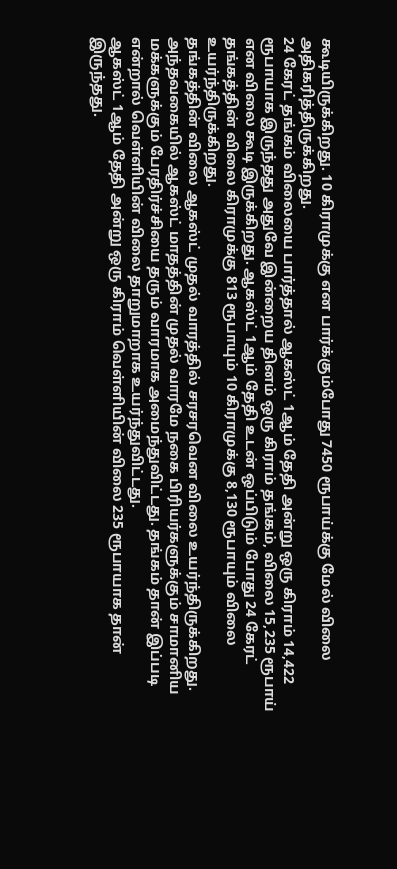கூடியிருக்கிறது. 10 கிராமுக்கு என பார்க்கும்போது 7450 ரூபாய்க்கு மேல் விலை அதிகரித்திருக்கிறது.
24 கேரட் தங்கம் விலையை பார்த்தால் ஆகஸ்ட் 1ஆம் தேதி அன்று ஒரு கிராம் 14,422 ரூபாயாக இருந்தது அதுவே இன்றைய தினம் ஒரு கிராம் தங்கம், விலை 15,235 ரூபாய் என விலை கூடி இருக்கிறது. ஆகஸ்ட் 1ஆம் தேதி உடன் ஒப்பிடும் போது 24 கேரட் தங்கத்தின் விலை கிராமுக்கு 813 ரூபாயும் 10 கிராமுக்கு 8,130 ரூபாயும் விலை உயர்ந்திருக்கிறது.
தங்கத்தின் விலை ஆகஸ்ட் முதல் வாரத்தில் சரசரவென விலை உயர்ந்திருக்கிறது. அந்தவகையில் ஆகஸ்ட் மாதத்தின் முதல் வாரமே நகை பிரியர்களுக்கும் சாமானிய மக்களுக்கும் பேரதிர்ச்சியை தரும் வாரமாக அமைந்துவிட்டது. தங்கம் தான் இப்படி என்றால் வெள்ளியின் விலை தாறுமாறாக உயர்ந்துவிட்டது.
ஆகஸ்ட் 1ஆம் தேதி அன்று ஒரு கிராம் வெள்ளியின் விலை 235 ரூபாயாக தான் இருந்தது.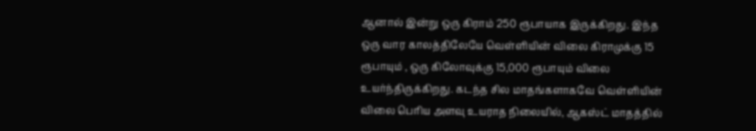ஆனால் இன்று ஒரு கிராம் 250 ரூபாயாக இருக்கிறது. இந்த ஒரு வார காலத்திலேயே வெள்ளியின் விலை கிராமுக்கு 15 ரூபாயும் , ஒரு கிலோவுக்கு 15,000 ரூபாயும் விலை உயர்ந்திருக்கிறது. கடந்த சில மாதங்களாகவே வெள்ளியின் விலை பெரிய அளவு உயராத நிலையில், ஆகஸ்ட் மாதத்தில்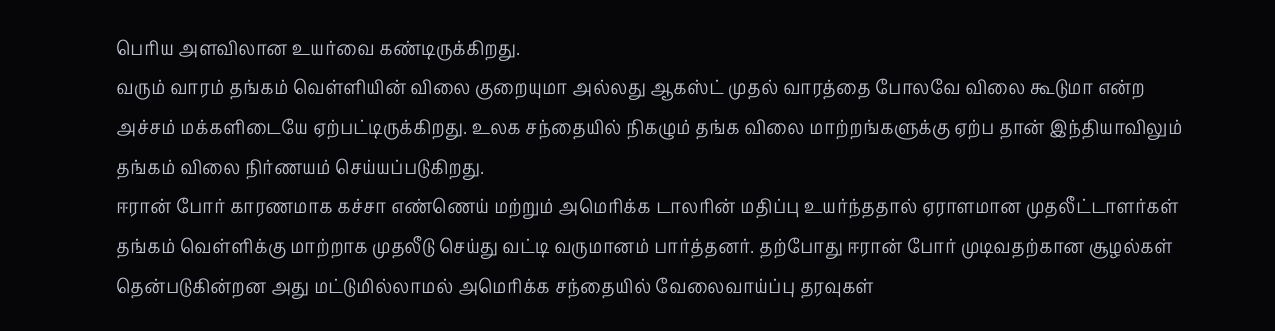பெரிய அளவிலான உயர்வை கண்டிருக்கிறது.
வரும் வாரம் தங்கம் வெள்ளியின் விலை குறையுமா அல்லது ஆகஸ்ட் முதல் வாரத்தை போலவே விலை கூடுமா என்ற அச்சம் மக்களிடையே ஏற்பட்டிருக்கிறது. உலக சந்தையில் நிகழும் தங்க விலை மாற்றங்களுக்கு ஏற்ப தான் இந்தியாவிலும் தங்கம் விலை நிர்ணயம் செய்யப்படுகிறது.
ஈரான் போர் காரணமாக கச்சா எண்ணெய் மற்றும் அமெரிக்க டாலரின் மதிப்பு உயர்ந்ததால் ஏராளமான முதலீட்டாளர்கள் தங்கம் வெள்ளிக்கு மாற்றாக முதலீடு செய்து வட்டி வருமானம் பார்த்தனர். தற்போது ஈரான் போர் முடிவதற்கான சூழல்கள் தென்படுகின்றன அது மட்டுமில்லாமல் அமெரிக்க சந்தையில் வேலைவாய்ப்பு தரவுகள்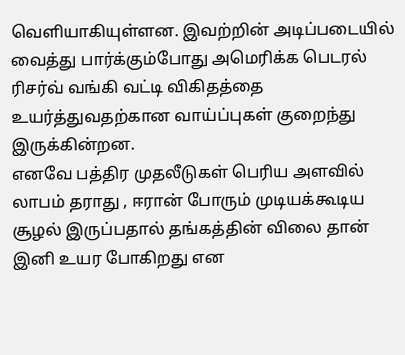வெளியாகியுள்ளன. இவற்றின் அடிப்படையில் வைத்து பார்க்கும்போது அமெரிக்க பெடரல் ரிசர்வ் வங்கி வட்டி விகிதத்தை உயர்த்துவதற்கான வாய்ப்புகள் குறைந்து இருக்கின்றன.
எனவே பத்திர முதலீடுகள் பெரிய அளவில் லாபம் தராது , ஈரான் போரும் முடியக்கூடிய சூழல் இருப்பதால் தங்கத்தின் விலை தான் இனி உயர போகிறது என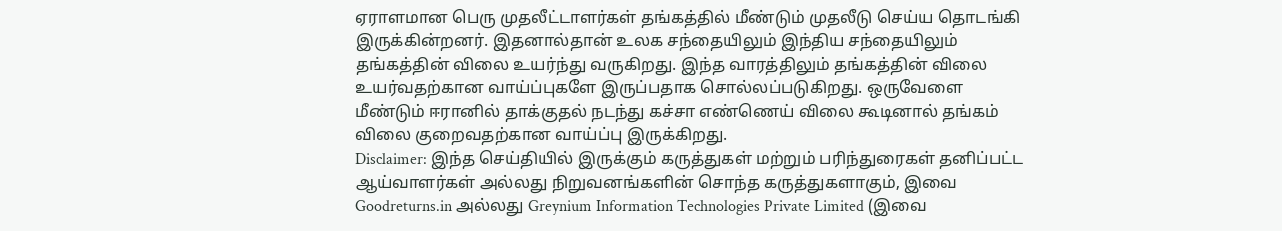ஏராளமான பெரு முதலீட்டாளர்கள் தங்கத்தில் மீண்டும் முதலீடு செய்ய தொடங்கி இருக்கின்றனர். இதனால்தான் உலக சந்தையிலும் இந்திய சந்தையிலும் தங்கத்தின் விலை உயர்ந்து வருகிறது. இந்த வாரத்திலும் தங்கத்தின் விலை உயர்வதற்கான வாய்ப்புகளே இருப்பதாக சொல்லப்படுகிறது. ஒருவேளை மீண்டும் ஈரானில் தாக்குதல் நடந்து கச்சா எண்ணெய் விலை கூடினால் தங்கம் விலை குறைவதற்கான வாய்ப்பு இருக்கிறது.
Disclaimer: இந்த செய்தியில் இருக்கும் கருத்துகள் மற்றும் பரிந்துரைகள் தனிப்பட்ட ஆய்வாளர்கள் அல்லது நிறுவனங்களின் சொந்த கருத்துகளாகும், இவை Goodreturns.in அல்லது Greynium Information Technologies Private Limited (இவை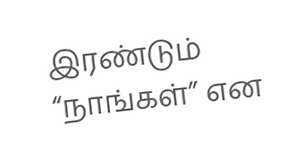இரண்டும் “நாங்கள்” என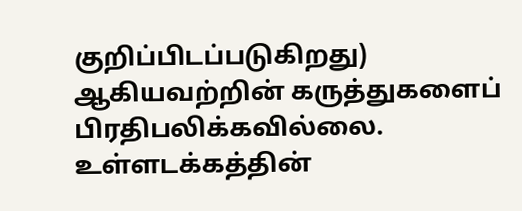குறிப்பிடப்படுகிறது) ஆகியவற்றின் கருத்துகளைப் பிரதிபலிக்கவில்லை. உள்ளடக்கத்தின்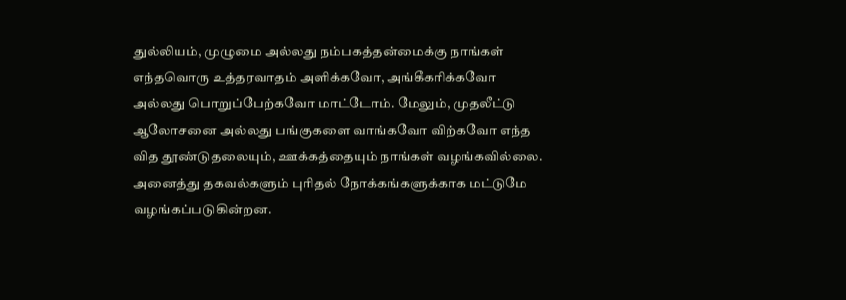துல்லியம், முழுமை அல்லது நம்பகத்தன்மைக்கு நாங்கள் எந்தவொரு உத்தரவாதம் அளிக்கவோ, அங்கீகரிக்கவோ அல்லது பொறுப்பேற்கவோ மாட்டோம். மேலும், முதலீட்டு ஆலோசனை அல்லது பங்குகளை வாங்கவோ விற்கவோ எந்த வித தூண்டுதலையும், ஊக்கத்தையும் நாங்கள் வழங்கவில்லை. அனைத்து தகவல்களும் புரிதல் நோக்கங்களுக்காக மட்டுமே வழங்கப்படுகின்றன.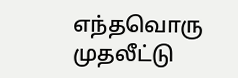எந்தவொரு முதலீட்டு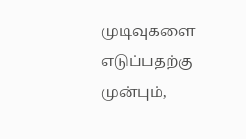முடிவுகளை எடுப்பதற்கு முன்பும்,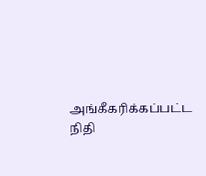அங்கீகரிக்கப்பட்ட நிதி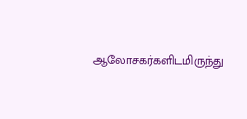ஆலோசகர்களிடமிருந்து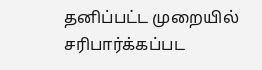தனிப்பட்ட முறையில் சரிபார்க்கப்பட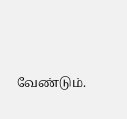வேண்டும்.